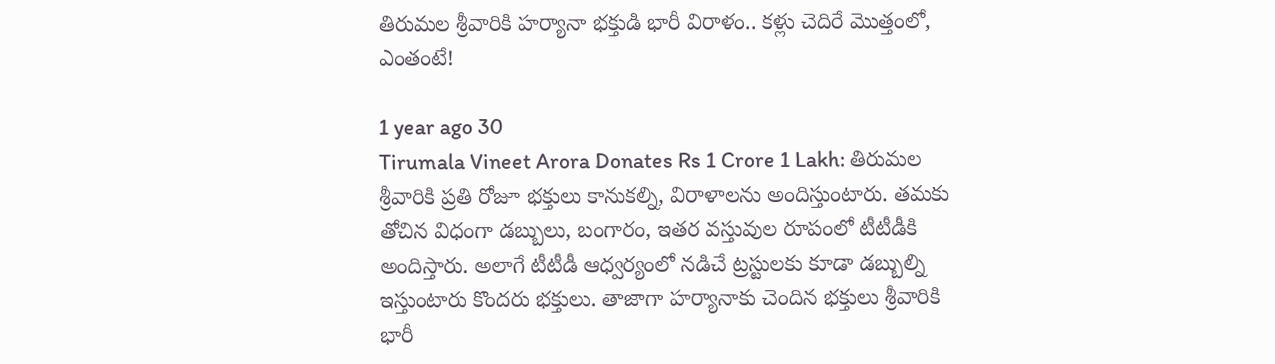తిరుమల శ్రీవారికి హర్యానా భక్తుడి భారీ విరాళం.. కళ్లు చెదిరే మొత్తంలో, ఎంతంటే!

1 year ago 30
Tirumala Vineet Arora Donates Rs 1 Crore 1 Lakh: తిరుమల శ్రీవారికి ప్రతి రోజూ భక్తులు కానుకల్ని, విరాళాలను అందిస్తుంటారు. తమకు తోచిన విధంగా డబ్బులు, బంగారం, ఇతర వస్తువుల రూపంలో టీటీడీకి అందిస్తారు. అలాగే టీటీడీ ఆధ్వర్యంలో నడిచే ట్రస్టులకు కూడా డబ్బుల్ని ఇస్తుంటారు కొందరు భక్తులు. తాజాగా హర్యానాకు చెందిన భక్తులు శ్రీవారికి భారీ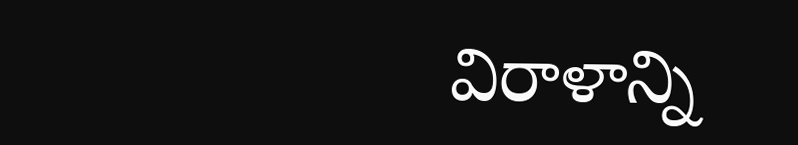విరాళాన్ని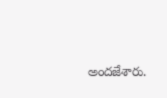అందజేశారు.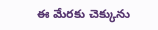ఈ మేరకు చెక్కును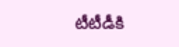టీటీడీకి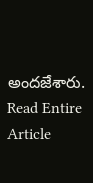అందజేశారు.
Read Entire Article